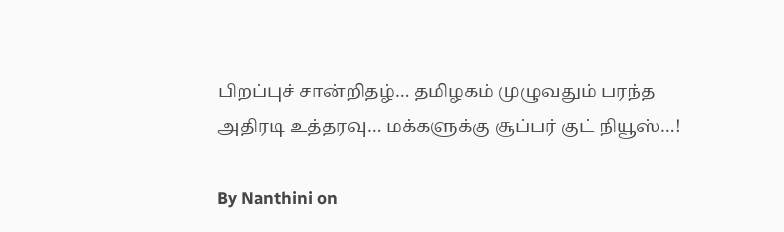பிறப்புச் சான்றிதழ்… தமிழகம் முழுவதும் பரந்த அதிரடி உத்தரவு… மக்களுக்கு சூப்பர் குட் நியூஸ்…!

By Nanthini on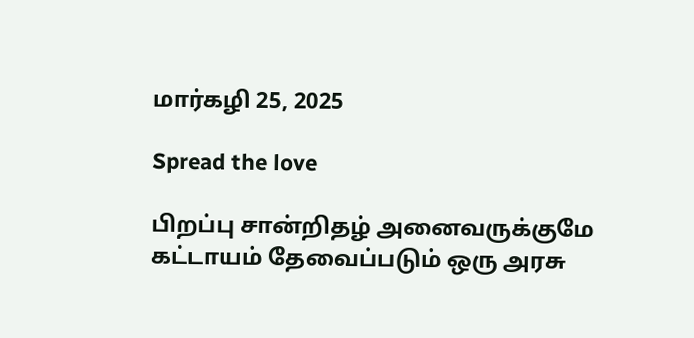மார்கழி 25, 2025

Spread the love

பிறப்பு சான்றிதழ் அனைவருக்குமே கட்டாயம் தேவைப்படும் ஒரு அரசு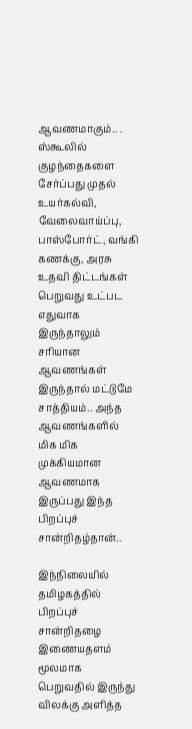ஆவணமாகும்.. . ஸ்கூலில் குழந்தைகளை சேர்ப்பது முதல் உயர்கல்வி, வேலைவாய்ப்பு, பாஸ்போர்ட், வங்கி கணக்கு, அரசு உதவி திட்டங்கள் பெறுவது உட்பட எதுவாக இருந்தாலும் சரியான ஆவணங்கள் இருந்தால் மட்டுமே சாத்தியம்.. அந்த ஆவணங்களில் மிக மிக முக்கியமான ஆவணமாக இருப்பது இந்த பிறப்புச் சான்றிதழ்தான்..

இந்நிலையில் தமிழகத்தில் பிறப்புச் சான்றிதழை இணையதளம் மூலமாக பெறுவதில் இருந்து விலக்கு அளித்த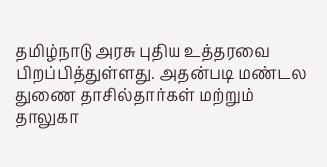தமிழ்நாடு அரசு புதிய உத்தரவை பிறப்பித்துள்ளது. அதன்படி மண்டல துணை தாசில்தார்கள் மற்றும் தாலுகா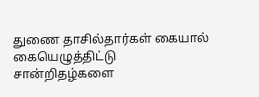துணை தாசில்தார்கள் கையால் கையெழுத்திட்டு சான்றிதழ்களை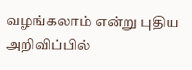வழங்கலாம் என்று புதிய அறிவிப்பில்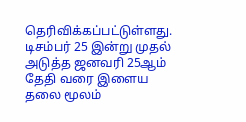தெரிவிக்கப்பட்டுள்ளது. டிசம்பர் 25 இன்று முதல் அடுத்த ஜனவரி 25ஆம் தேதி வரை இளைய தலை மூலம்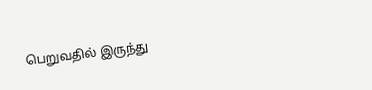பெறுவதில் இருந்து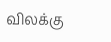விலக்கு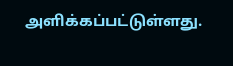அளிக்கப்பட்டுள்ளது.